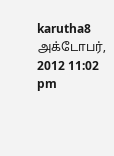karutha8 அக்டோபர், 2012 11:02 pm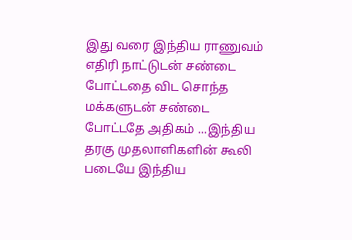இது வரை இந்திய ராணுவம் எதிரி நாட்டுடன் சண்டை போட்டதை விட சொந்த மக்களுடன் சண்டை போட்டதே அதிகம் ...இந்திய தரகு முதலாளிகளின் கூலி படையே இந்திய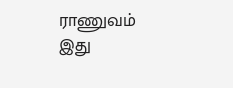ராணுவம் இது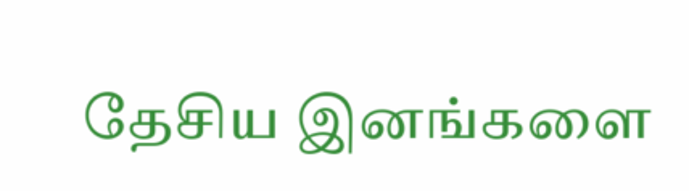தேசிய இனங்களை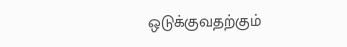ஒடுக்குவதற்கும்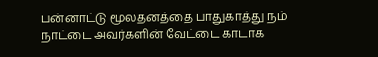பன்னாட்டு மூலதனத்தை பாதுகாத்து நம் நாட்டை அவர்களின் வேட்டை காடாக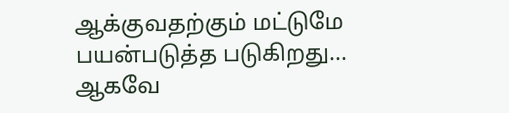ஆக்குவதற்கும் மட்டுமே பயன்படுத்த படுகிறது... ஆகவே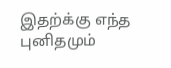இதற்க்கு எந்த புனிதமும்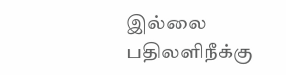இல்லை
பதிலளிநீக்கு